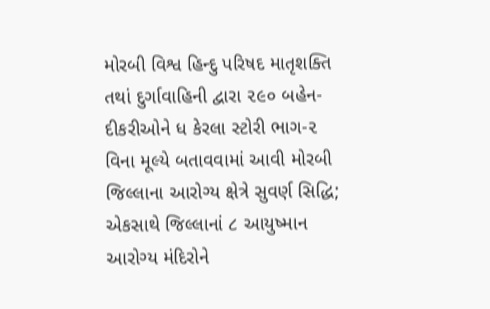મોરબી વિશ્વ હિન્દુ પરિષદ માતૃશક્તિ તથાં દુર્ગાવાહિની દ્વારા ૨૯૦ બહેન-દીકરીઓને ધ કેરલા સ્ટોરી ભાગ-૨ વિના મૂલ્યે બતાવવામાં આવી મોરબી જિલ્લાના આરોગ્ય ક્ષેત્રે સુવર્ણ સિદ્ધિ; એકસાથે જિલ્લાનાં ૮ આયુષ્માન આરોગ્ય મંદિરોને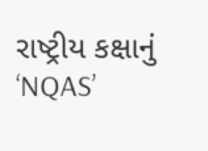રાષ્ટ્રીય કક્ષાનું ‘NQAS’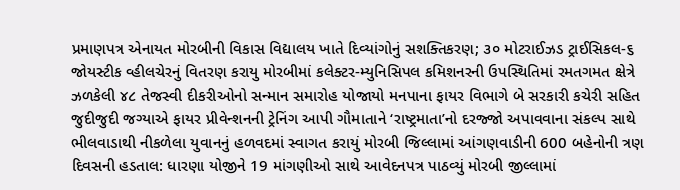પ્રમાણપત્ર એનાયત મોરબીની વિકાસ વિદ્યાલય ખાતે દિવ્યાંગોનું સશક્તિકરણ; ૩૦ મોટરાઈઝડ ટ્રાઈસિકલ-૬ જોયસ્ટીક વ્હીલચેરનું વિતરણ કરાયુ મોરબીમાં કલેક્ટર-મ્યુનિસિપલ કમિશનરની ઉપસ્થિતિમાં રમતગમત ક્ષેત્રે ઝળકેલી ૪૮ તેજસ્વી દીકરીઓનો સન્માન સમારોહ યોજાયો મનપાના ફાયર વિભાગે બે સરકારી કચેરી સહિત જુદીજુદી જગ્યાએ ફાયર પ્રીવેન્શનની ટ્રેનિંગ આપી ગૌમાતાને ‘રાષ્ટ્રમાતા’નો દરજ્જો અપાવવાના સંકલ્પ સાથે ભીલવાડાથી નીકળેલા યુવાનનું હળવદમાં સ્વાગત કરાયું મોરબી જિલ્લામાં આંગણવાડીની 600 બહેનોની ત્રણ દિવસની હડતાલ: ધારણા યોજીને 19 માંગણીઓ સાથે આવેદનપત્ર પાઠવ્યું મોરબી જીલ્લામાં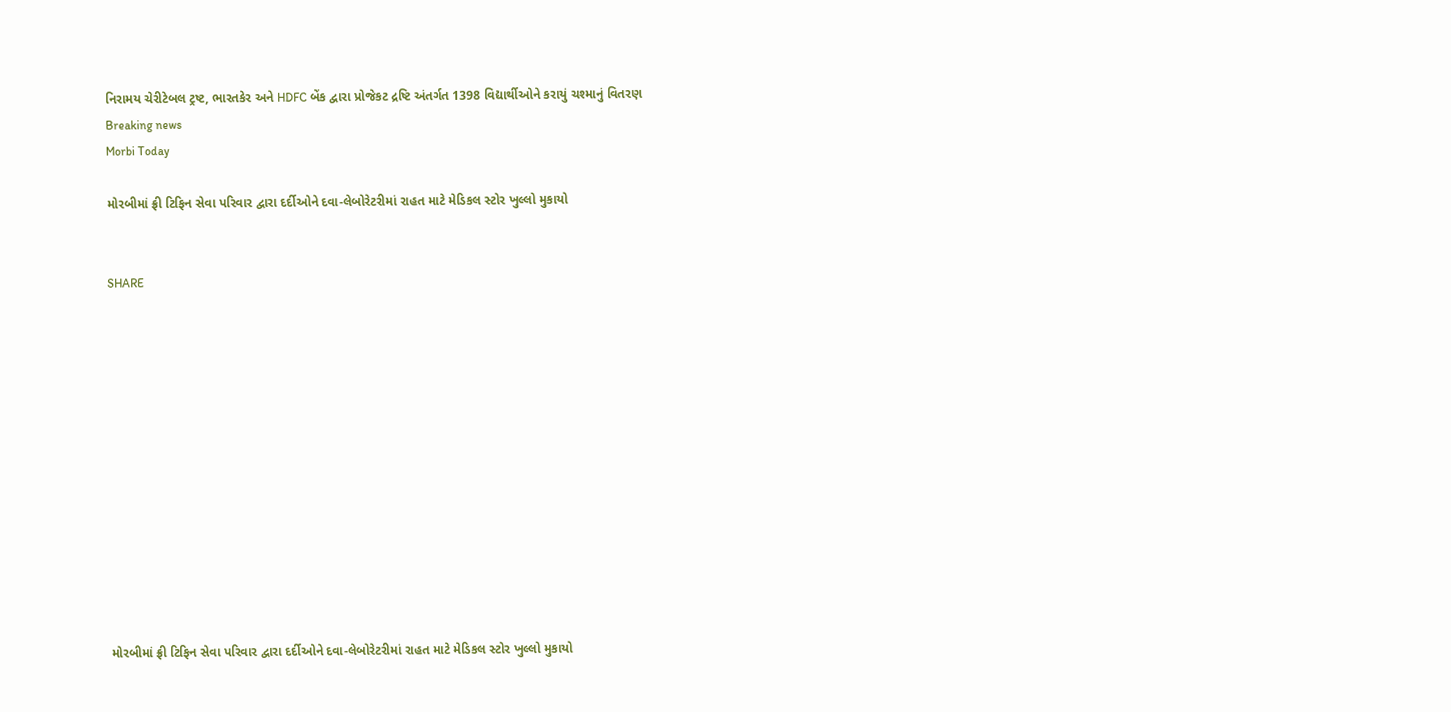નિરામય ચેરીટેબલ ટ્રષ્ટ, ભારતકેર અને HDFC બેંક દ્વારા પ્રોજેકટ દ્રષ્ટિ અંતર્ગત 1398 વિદ્યાર્થીઓને કરાયું ચશ્માનું વિતરણ
Breaking news
Morbi Today

મોરબીમાં ફ્રી ટિફિન સેવા પરિવાર દ્વારા દર્દીઓને દવા-લેબોરેટરીમાં રાહત માટે મેડિકલ સ્ટોર ખુલ્લો મુકાયો


SHARE













મોરબીમાં ફ્રી ટિફિન સેવા પરિવાર દ્વારા દર્દીઓને દવા-લેબોરેટરીમાં રાહત માટે મેડિકલ સ્ટોર ખુલ્લો મુકાયો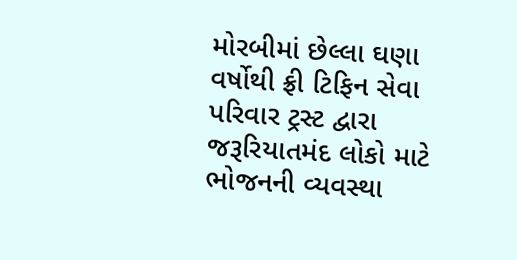મોરબીમાં છેલ્લા ઘણા વર્ષોથી ફ્રી ટિફિન સેવા પરિવાર ટ્રસ્ટ દ્વારા જરૂરિયાતમંદ લોકો માટે ભોજનની વ્યવસ્થા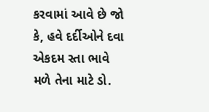કરવામાં આવે છે જો કે, હવે દર્દીઓને દવા એકદમ સ્તા ભાવે મળે તેના માટે ડો.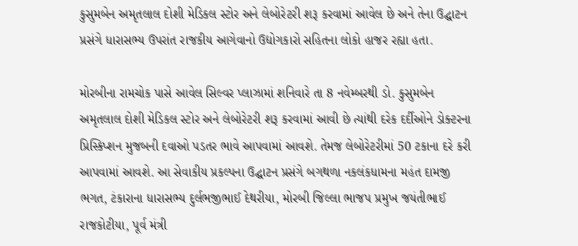કુસુમબેન અમૃતલાલ દોશી મેડિકલ સ્ટોર અને લેબોરેટરી શરૂ કરવામાં આવેલ છે અને તેના ઉદ્ઘાટન પ્રસંગે ધારાસભ્ય ઉપરાંત રાજકીય આગેવાનો ઉદ્યોગકારો સહિતના લોકો હાજર રહ્યા હતા.

મોરબીના રામચોક પાસે આવેલ સિલ્વર પ્લાઝામાં શનિવારે તા 8 નવેમ્બરથી ડો. કુસુમબેન અમૃતલાલ દોશી મેડિકલ સ્ટોર અને લેબોરેટરી શરૂ કરવામાં આવી છે ત્યાંથી દરેક દર્દીઓને ડોક્ટરના પ્રિસ્કિપ્શન મુજબની દવાઓ પડતર ભાવે આપવામાં આવશે. તેમજ લેબોરેટરીમાં 50 ટકાના દરે કરી આપવામાં આવશે. આ સેવાકીય પ્રકલ્પના ઉદ્ઘાટન પ્રસંગે બગથળા નકલંકધામના મહંત દામજી ભગત, ટંકારાના ધારાસભ્ય દુર્લભજીભાઈ દેથરીયા, મોરબી જિલ્લા ભાજપ પ્રમુખ જયંતીભાઈ રાજકોટીયા, પૂર્વ મંત્રી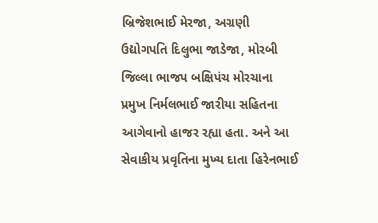બ્રિજેશભાઈ મેરજા, અગ્રણી ઉદ્યોગપતિ દિલુભા જાડેજા, મોરબી જિલ્લા ભાજપ બક્ષિપંચ મોરચાના પ્રમુખ નિર્મલભાઈ જારીયા સહિતના આગેવાનો હાજર રહ્યા હતા. અને આ સેવાકીય પ્રવૃતિના મુખ્ય દાતા હિરેનભાઈ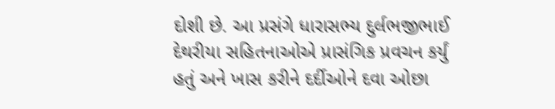દોશી છે. આ પ્રસંગે ધારાસભ્ય દુર્લભજીભાઈ દેથરીયા સહિતનાઓએ પ્રાસંગિક પ્રવચન કર્યું હતું અને ખાસ કરીને દર્દીઓને દવા ઓછા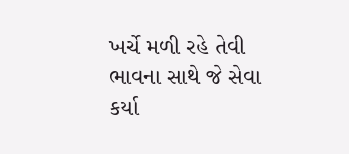ખર્ચે મળી રહે તેવી ભાવના સાથે જે સેવા કર્યા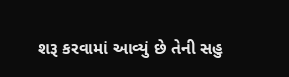શરૂ કરવામાં આવ્યું છે તેની સહુ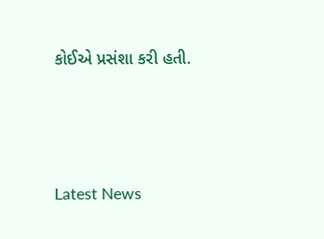કોઈએ પ્રસંશા કરી હતી.




Latest News